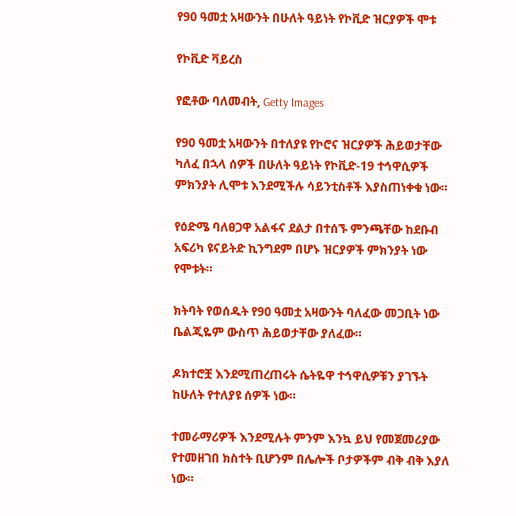የ90 ዓመቷ አዛውንት በሁለት ዓይነት የኮቪድ ዝርያዎች ሞቱ

የኮቪድ ቫይረስ

የፎቶው ባለመብት, Getty Images

የ90 ዓመቷ አዛውንት በተለያዩ የኮሮና ዝርያዎች ሕይወታቸው ካለፈ በኋላ ሰዎች በሁለት ዓይነት የኮቪድ-19 ተኅዋሲዎች ምክንያት ሊሞቱ እንደሚችሉ ሳይንቲስቶች እያስጠነቀቁ ነው።

የዕድሜ ባለፀጋዋ አልፋና ደልታ በተሰኙ ምንጫቸው ከደቡብ አፍሪካ ዩናይትድ ኪንግደም በሆኑ ዝርያዎች ምክንያት ነው የሞቱት።

ክትባት የወሰዱት የ90 ዓመቷ አዛውንት ባለፈው መጋቢት ነው ቤልጂዬም ውስጥ ሕይወታቸው ያለፈው።

ዶክተሮቿ እንደሚጠረጠሩት ሴትዬዋ ተኅዋሲዎቹን ያገኙት ከሁለት የተለያዩ ሰዎች ነው።

ተመራማሪዎች እንደሚሉት ምንም እንኳ ይህ የመጀመሪያው የተመዘገበ ክስተት ቢሆንም በሌሎች ቦታዎችም ብቅ ብቅ እያለ ነው።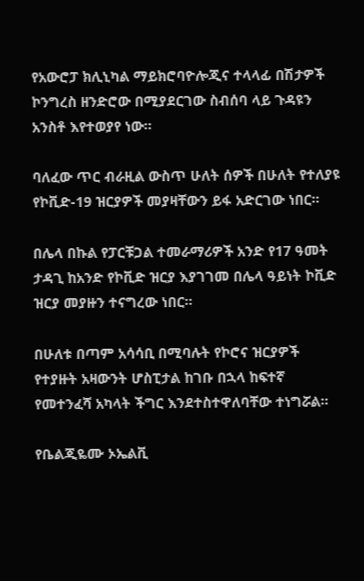የአውሮፓ ክሊኒካል ማይክሮባዮሎጂና ተላላፊ በሽታዎች ኮንግረስ ዘንድሮው በሚያደርገው ስብሰባ ላይ ጉዳዩን አንስቶ እየተወያየ ነው።

ባለፈው ጥር ብራዚል ውስጥ ሁለት ሰዎች በሁለት የተለያዩ የኮቪድ-19 ዝርያዎች መያዛቸውን ይፋ አድርገው ነበር።

በሌላ በኩል የፓርቹጋል ተመራማሪዎች አንድ የ17 ዓመት ታዳጊ ከአንድ የኮቪድ ዝርያ እያገገመ በሌላ ዓይነት ኮቪድ ዝርያ መያዙን ተናግረው ነበር።

በሁለቱ በጣም አሳሳቢ በሚባሉት የኮሮና ዝርያዎች የተያዙት አዛውንት ሆስፒታል ከገቡ በኋላ ከፍተኛ የመተንፈሻ አካላት ችግር እንደተስተዋለባቸው ተነግሯል።

የቤልጂዬሙ ኦኤልቪ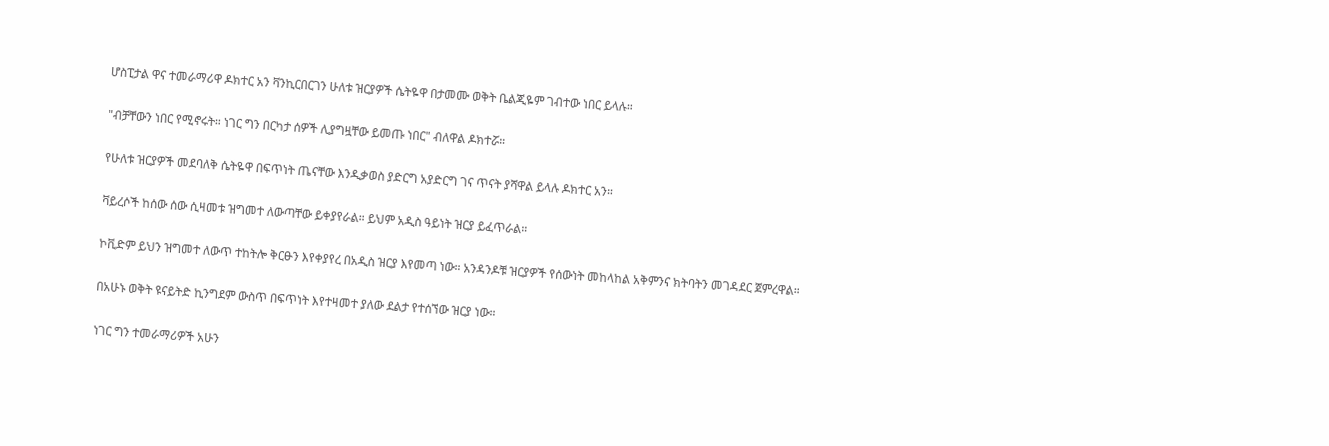ሆስፒታል ዋና ተመራማሪዋ ዶክተር አን ቫንኪርበርገን ሁለቱ ዝርያዎች ሴትዬዋ በታመሙ ወቅት ቤልጂዬም ገብተው ነበር ይላሉ።

"ብቻቸውን ነበር የሚኖሩት። ነገር ግን በርካታ ሰዎች ሊያግዟቸው ይመጡ ነበር" ብለዋል ዶክተሯ።

የሁለቱ ዝርያዎች መደባለቅ ሴትዬዋ በፍጥነት ጤናቸው እንዲቃወስ ያድርግ አያድርግ ገና ጥናት ያሻዋል ይላሉ ዶክተር አን።

ቫይረሶች ከሰው ሰው ሲዛመቱ ዝግመተ ለውጣቸው ይቀያየራል። ይህም አዲስ ዓይነት ዝርያ ይፈጥራል።

ኮቪድም ይህን ዝግመተ ለውጥ ተከትሎ ቅርፁን እየቀያየረ በአዲስ ዝርያ እየመጣ ነው። አንዳንዶቹ ዝርያዎች የሰውነት መከላከል አቅምንና ክትባትን መገዳደር ጀምረዋል።

በአሁኑ ወቅት ዩናይትድ ኪንግደም ውስጥ በፍጥነት እየተዛመተ ያለው ደልታ የተሰኘው ዝርያ ነው።

ነገር ግን ተመራማሪዎች አሁን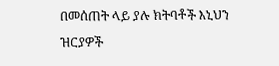በመሰጠት ላይ ያሉ ክትባቶች እኒህን ዝርያዎች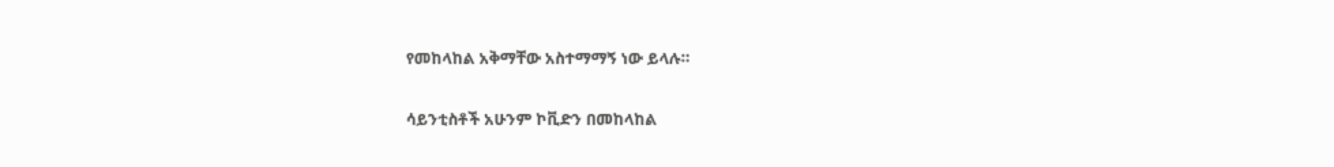የመከላከል አቅማቸው አስተማማኝ ነው ይላሉ።

ሳይንቲስቶች አሁንም ኮቪድን በመከላከል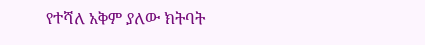የተሻለ አቅም ያለው ክትባት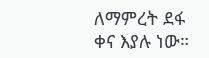ለማምረት ደፋ ቀና እያሉ ነው።